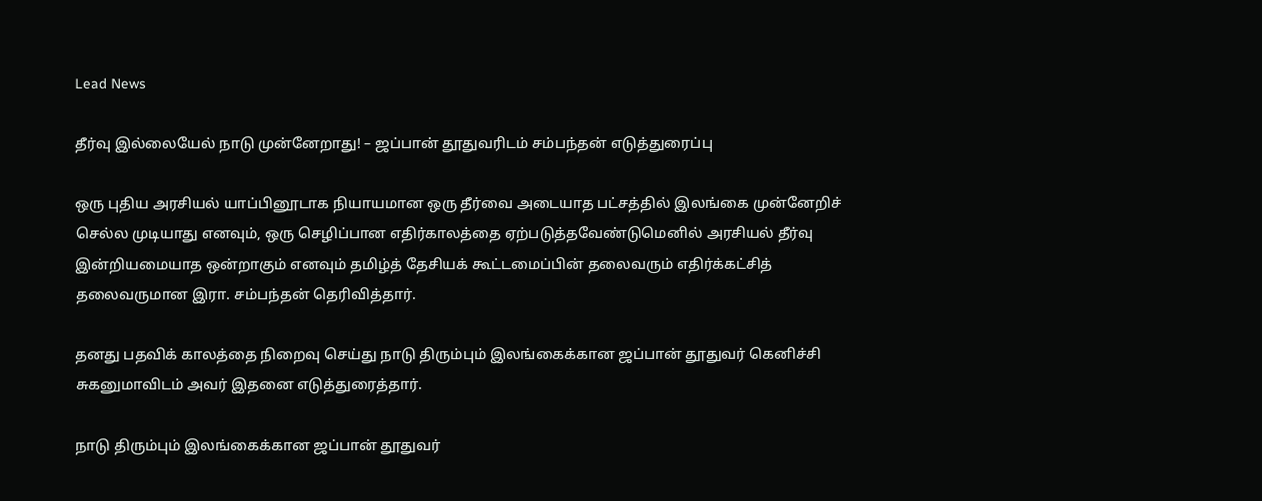Lead News

தீர்வு இல்லையேல் நாடு முன்னேறாது! – ஜப்பான் தூதுவரிடம் சம்பந்தன் எடுத்துரைப்பு

ஒரு புதிய அரசியல் யாப்பினூடாக நியாயமான ஒரு தீர்வை அடையாத பட்சத்தில் இலங்கை முன்னேறிச் செல்ல முடியாது எனவும், ஒரு செழிப்பான எதிர்காலத்தை ஏற்படுத்தவேண்டுமெனில் அரசியல் தீர்வு இன்றியமையாத ஒன்றாகும் எனவும் தமிழ்த் தேசியக் கூட்டமைப்பின் தலைவரும் எதிர்க்கட்சித் தலைவருமான இரா. சம்பந்தன் தெரிவித்தார்.

தனது பதவிக் காலத்தை நிறைவு செய்து நாடு திரும்பும் இலங்கைக்கான ஜப்பான் தூதுவர் கெனிச்சி சுகனுமாவிடம் அவர் இதனை எடுத்துரைத்தார்.

நாடு திரும்பும் இலங்கைக்கான ஜப்பான் தூதுவர்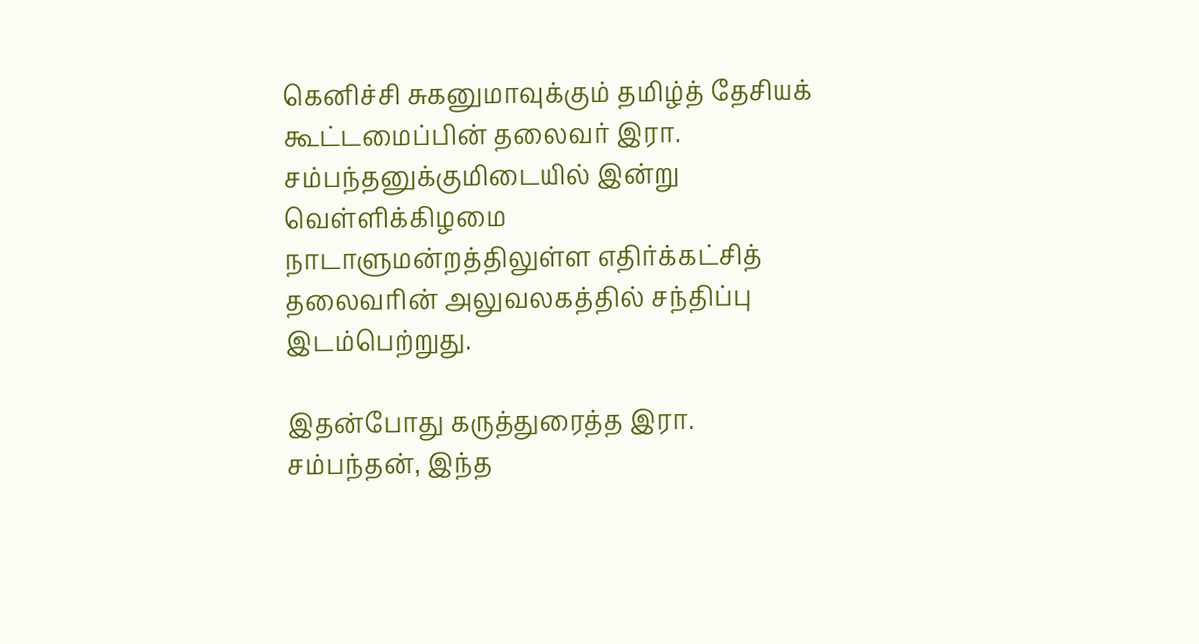கெனிச்சி சுகனுமாவுக்கும் தமிழ்த் தேசியக் கூட்டமைப்பின் தலைவர் இரா. சம்பந்தனுக்குமிடையில் இன்று வெள்ளிக்கிழமை நாடாளுமன்றத்திலுள்ள எதிர்க்கட்சித் தலைவரின் அலுவலகத்தில் சந்திப்பு இடம்பெற்றுது.

இதன்போது கருத்துரைத்த இரா. சம்பந்தன், இந்த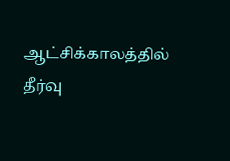ஆட்சிக்காலத்தில் தீர்வு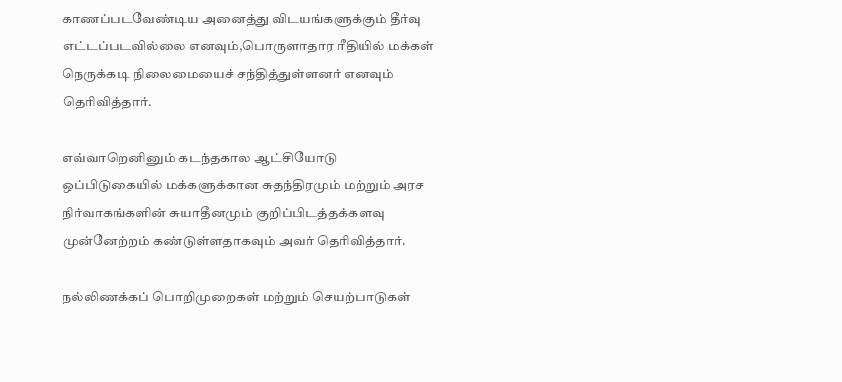காணப்படவேண்டிய அனைத்து விடயங்களுக்கும் தீர்வு எட்டப்படவில்லை எனவும்,பொருளாதார ரீதியில் மக்கள் நெருக்கடி நிலைமையைச் சந்தித்துள்ளனர் எனவும் தெரிவித்தார்.

எவ்வாறெனினும் கடந்தகால ஆட்சியோடு ஒப்பிடுகையில் மக்களுக்கான சுதந்திரமும் மற்றும் அரச நிர்வாகங்களின் சுயாதீனமும் குறிப்பிடத்தக்களவு முன்னேற்றம் கண்டுள்ளதாகவும் அவர் தெரிவித்தார்.

நல்லிணக்கப் பொறிமுறைகள் மற்றும் செயற்பாடுகள்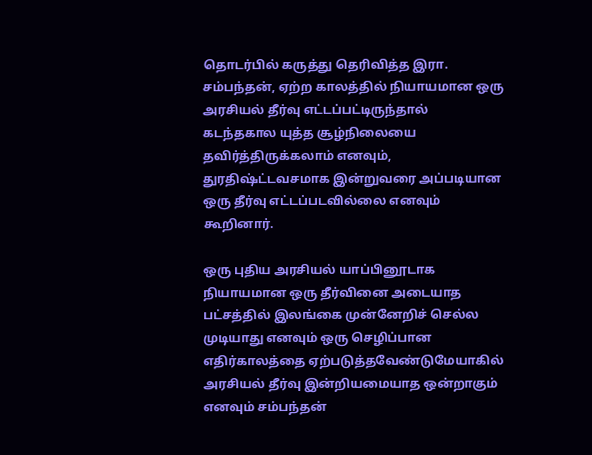தொடர்பில் கருத்து தெரிவித்த இரா. சம்பந்தன், ஏற்ற காலத்தில் நியாயமான ஒரு அரசியல் தீர்வு எட்டப்பட்டிருந்தால் கடந்தகால யுத்த சூழ்நிலையை தவிர்த்திருக்கலாம் எனவும், துரதிஷ்ட்டவசமாக இன்றுவரை அப்படியான ஒரு தீர்வு எட்டப்படவில்லை எனவும் கூறினார்.

ஒரு புதிய அரசியல் யாப்பினூடாக நியாயமான ஒரு தீர்வினை அடையாத பட்சத்தில் இலங்கை முன்னேறிச் செல்ல முடியாது எனவும் ஒரு செழிப்பான எதிர்காலத்தை ஏற்படுத்தவேண்டுமேயாகில் அரசியல் தீர்வு இன்றியமையாத ஒன்றாகும் எனவும் சம்பந்தன்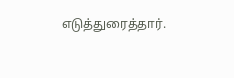எடுத்துரைத்தார்.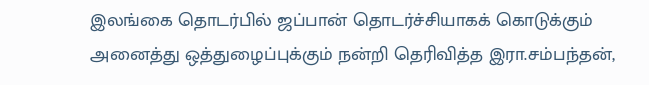இலங்கை தொடர்பில் ஜப்பான் தொடர்ச்சியாகக் கொடுக்கும் அனைத்து ஒத்துழைப்புக்கும் நன்றி தெரிவித்த இரா.சம்பந்தன்,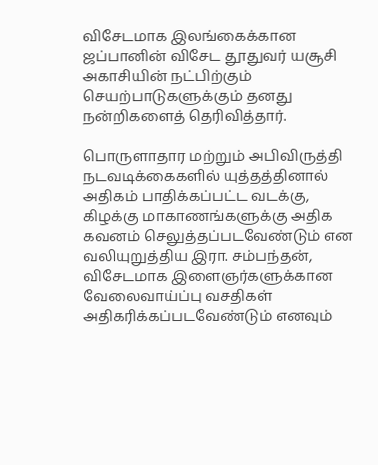விசேடமாக இலங்கைக்கான ஜப்பானின் விசேட தூதுவர் யசூசி அகாசியின் நட்பிற்கும் செயற்பாடுகளுக்கும் தனது நன்றிகளைத் தெரிவித்தார்.

பொருளாதார மற்றும் அபிவிருத்தி நடவடிக்கைகளில் யுத்தத்தினால் அதிகம் பாதிக்கப்பட்ட வடக்கு, கிழக்கு மாகாணங்களுக்கு அதிக கவனம் செலுத்தப்படவேண்டும் என வலியுறுத்திய இரா. சம்பந்தன், விசேடமாக இளைஞர்களுக்கான வேலைவாய்ப்பு வசதிகள் அதிகரிக்கப்படவேண்டும் எனவும்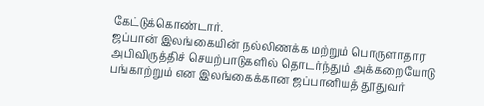கேட்டுக்கொண்டார்.
ஜப்பான் இலங்கையின் நல்லிணக்க மற்றும் பொருளாதார அபிவிருத்திச் செயற்பாடுகளில் தொடர்ந்தும் அக்கறையோடு பங்காற்றும் என இலங்கைக்கான ஜப்பானியத் தூதுவர்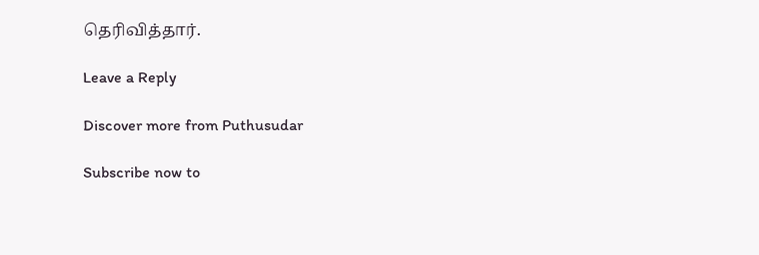தெரிவித்தார்.

Leave a Reply

Discover more from Puthusudar

Subscribe now to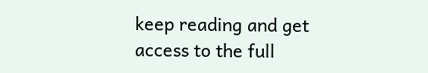keep reading and get access to the full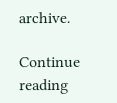archive.

Continue reading